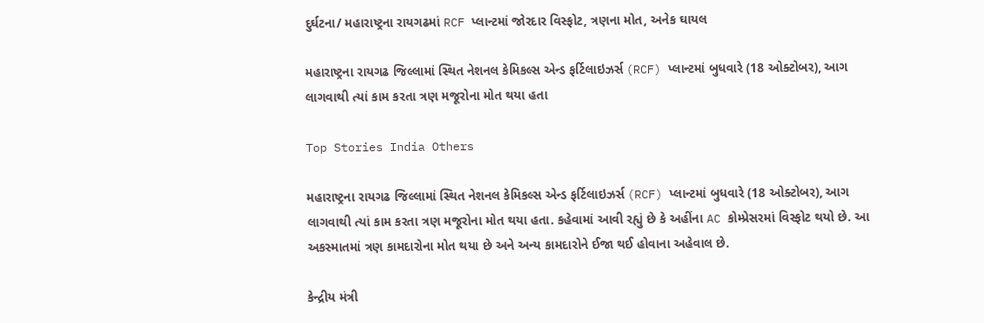દુર્ઘટના/ મહારાષ્ટ્રના રાયગઢમાં RCF પ્લાન્ટમાં જોરદાર વિસ્ફોટ, ત્રણના મોત, અનેક ઘાયલ

મહારાષ્ટ્રના રાયગઢ જિલ્લામાં સ્થિત નેશનલ કેમિકલ્સ એન્ડ ફર્ટિલાઇઝર્સ (RCF) પ્લાન્ટમાં બુધવારે (18 ઓક્ટોબર), આગ લાગવાથી ત્યાં કામ કરતા ત્રણ મજૂરોના મોત થયા હતા

Top Stories India Others

મહારાષ્ટ્રના રાયગઢ જિલ્લામાં સ્થિત નેશનલ કેમિકલ્સ એન્ડ ફર્ટિલાઇઝર્સ (RCF) પ્લાન્ટમાં બુધવારે (18 ઓક્ટોબર), આગ લાગવાથી ત્યાં કામ કરતા ત્રણ મજૂરોના મોત થયા હતા. કહેવામાં આવી રહ્યું છે કે અહીંના AC કોમ્પ્રેસરમાં વિસ્ફોટ થયો છે. આ અકસ્માતમાં ત્રણ કામદારોના મોત થયા છે અને અન્ય કામદારોને ઈજા થઈ હોવાના અહેવાલ છે.

કેન્દ્રીય મંત્રી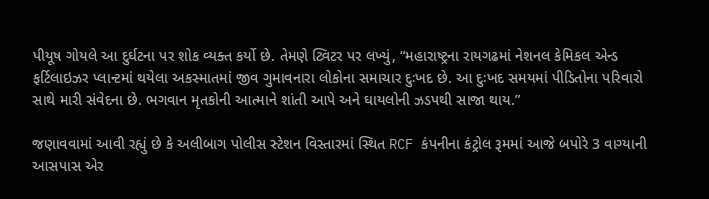પીયૂષ ગોયલે આ દુર્ઘટના પર શોક વ્યક્ત કર્યો છે. તેમણે ટ્વિટર પર લખ્યું, “મહારાષ્ટ્રના રાયગઢમાં નેશનલ કેમિકલ એન્ડ ફર્ટિલાઇઝર પ્લાન્ટમાં થયેલા અકસ્માતમાં જીવ ગુમાવનારા લોકોના સમાચાર દુઃખદ છે. આ દુઃખદ સમયમાં પીડિતોના પરિવારો સાથે મારી સંવેદના છે. ભગવાન મૃતકોની આત્માને શાંતી આપે અને ઘાયલોની ઝડપથી સાજા થાય.”

જણાવવામાં આવી રહ્યું છે કે અલીબાગ પોલીસ સ્ટેશન વિસ્તારમાં સ્થિત RCF કંપનીના કંટ્રોલ રૂમમાં આજે બપોરે 3 વાગ્યાની આસપાસ એર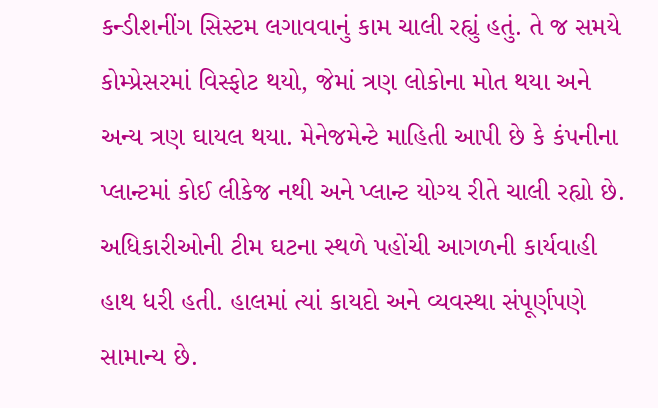કન્ડીશનીંગ સિસ્ટમ લગાવવાનું કામ ચાલી રહ્યું હતું. તે જ સમયે કોમ્પ્રેસરમાં વિસ્ફોટ થયો, જેમાં ત્રણ લોકોના મોત થયા અને અન્ય ત્રણ ઘાયલ થયા. મેનેજમેન્ટે માહિતી આપી છે કે કંપનીના પ્લાન્ટમાં કોઈ લીકેજ નથી અને પ્લાન્ટ યોગ્ય રીતે ચાલી રહ્યો છે. અધિકારીઓની ટીમ ઘટના સ્થળે પહોંચી આગળની કાર્યવાહી હાથ ધરી હતી. હાલમાં ત્યાં કાયદો અને વ્યવસ્થા સંપૂર્ણપણે સામાન્ય છે.